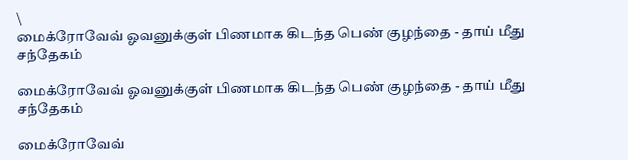\
மைக்ரோவேவ் ஓவனுக்குள் பிணமாக கிடந்த பெண் குழந்தை - தாய் மீது சந்தேகம்

மைக்ரோவேவ் ஓவனுக்குள் பிணமாக கிடந்த பெண் குழந்தை - தாய் மீது சந்தேகம்

மைக்ரோவேவ்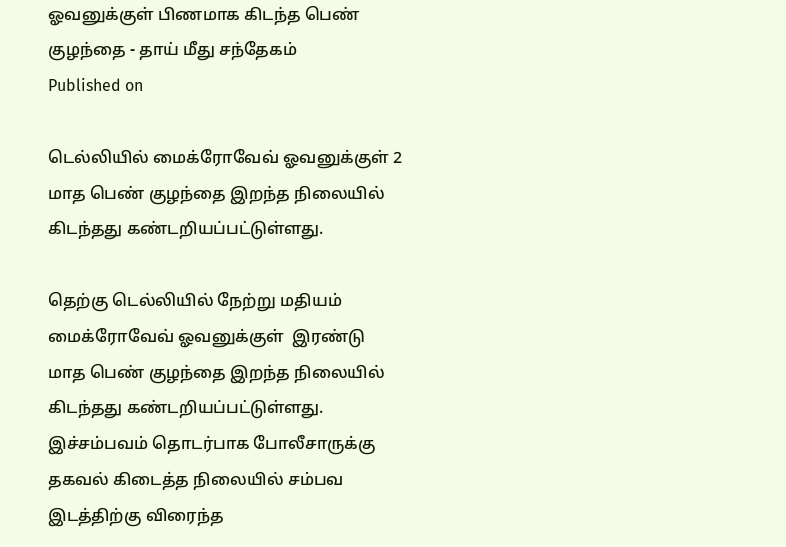ஓவனுக்குள் பிணமாக கிடந்த பெண் குழந்தை - தாய் மீது சந்தேகம்
Published on

டெல்லியில் மைக்ரோவேவ் ஓவனுக்குள் 2 மாத பெண் குழந்தை இறந்த நிலையில் கிடந்தது கண்டறியப்பட்டுள்ளது.

தெற்கு டெல்லியில் நேற்று மதியம் மைக்ரோவேவ் ஓவனுக்குள்  இரண்டு மாத பெண் குழந்தை இறந்த நிலையில் கிடந்தது கண்டறியப்பட்டுள்ளது. இச்சம்பவம் தொடர்பாக போலீசாருக்கு தகவல் கிடைத்த நிலையில் சம்பவ இடத்திற்கு விரைந்த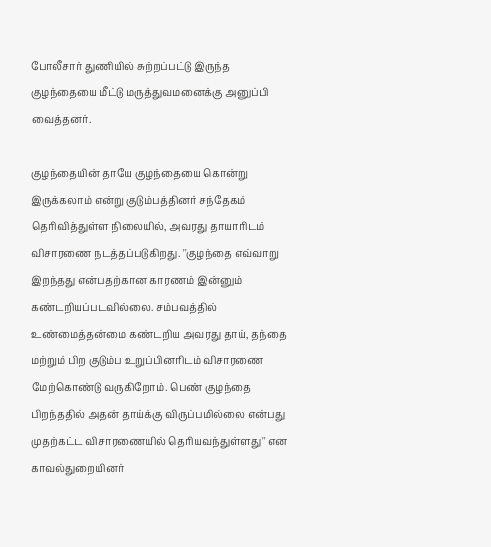போலீசார் துணியில் சுற்றப்பட்டு இருந்த குழந்தையை மீட்டு மருத்துவமனைக்கு அனுப்பி வைத்தனர்.

குழந்தையின் தாயே குழந்தையை கொன்று இருக்கலாம் என்று குடும்பத்தினர் சந்தேகம் தெரிவித்துள்ள நிலையில், அவரது தாயாரிடம் விசாரணை நடத்தப்படுகிறது. ''குழந்தை எவ்வாறு இறந்தது என்பதற்கான காரணம் இன்னும் கண்டறியப்படவில்லை. சம்பவத்தில் உண்மைத்தன்மை கண்டறிய அவரது தாய், தந்தை மற்றும் பிற குடும்ப உறுப்பினரிடம் விசாரணை மேற்கொண்டு வருகிறோம். பெண் குழந்தை பிறந்ததில் அதன் தாய்க்கு விருப்பமில்லை என்பது  முதற்கட்ட விசாரணையில் தெரியவந்துள்ளது'' என காவல்துறையினர்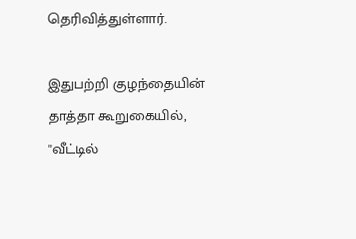தெரிவித்துள்ளார்.

இதுபற்றி குழந்தையின் தாத்தா கூறுகையில், ''வீட்டில்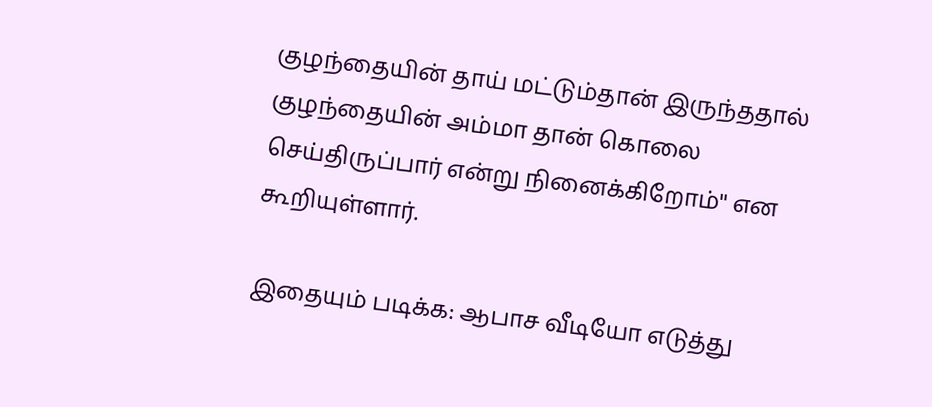குழந்தையின் தாய் மட்டும்தான் இருந்ததால் குழந்தையின் அம்மா தான் கொலை செய்திருப்பார் என்று நினைக்கிறோம்'' என கூறியுள்ளார்.

இதையும் படிக்க: ஆபாச வீடியோ எடுத்து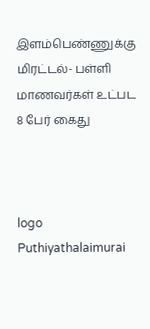இளம்பெண்ணுக்கு மிரட்டல்- பள்ளி மாணவர்கள் உட்பட 8 பேர் கைது



logo
Puthiyathalaimurai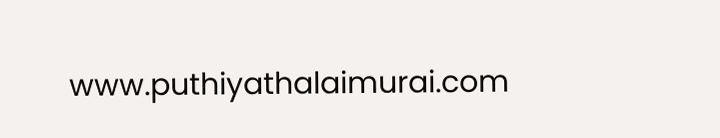www.puthiyathalaimurai.com